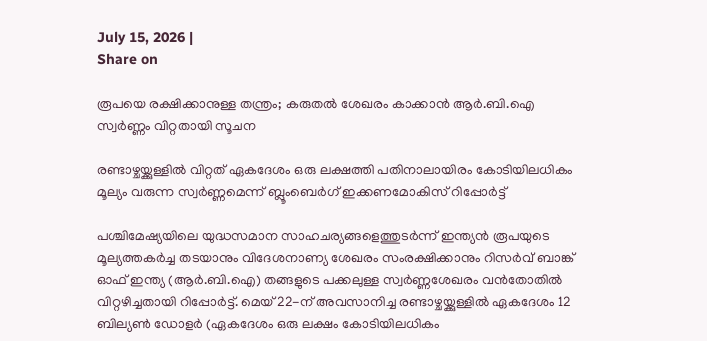July 15, 2026 |
Share on

രൂപയെ രക്ഷിക്കാനുള്ള തന്ത്രം; കരുതല്‍ ശേഖരം കാക്കാന്‍ ആര്‍.ബി.ഐ സ്വര്‍ണ്ണം വിറ്റതായി സൂചന

രണ്ടാഴ്ചയ്ക്കുള്ളില്‍ വിറ്റത് ഏകദേശം ഒരു ലക്ഷത്തി പതിനാലായിരം കോടിയിലധികം മൂല്യം വരുന്ന സ്വര്‍ണ്ണമെന്ന് ബ്ലൂംബെര്‍ഗ്‌ ഇക്കണമോകിസ് റിപ്പോര്‍ട്ട്

പശ്ചിമേഷ്യയിലെ യുദ്ധസമാന സാഹചര്യങ്ങളെത്തുടര്‍ന്ന് ഇന്ത്യന്‍ രൂപയുടെ മൂല്യത്തകര്‍ച്ച തടയാനും വിദേശനാണ്യ ശേഖരം സംരക്ഷിക്കാനും റിസര്‍വ് ബാങ്ക് ഓഫ് ഇന്ത്യ (ആര്‍.ബി.ഐ) തങ്ങളുടെ പക്കലുള്ള സ്വര്‍ണ്ണശേഖരം വന്‍തോതില്‍ വിറ്റഴിച്ചതായി റിപ്പോര്‍ട്ട്. മെയ് 22-ന് അവസാനിച്ച രണ്ടാഴ്ചയ്ക്കുള്ളില്‍ ഏകദേശം 12 ബില്യണ്‍ ഡോളര്‍ (ഏകദേശം ഒരു ലക്ഷം കോടിയിലധികം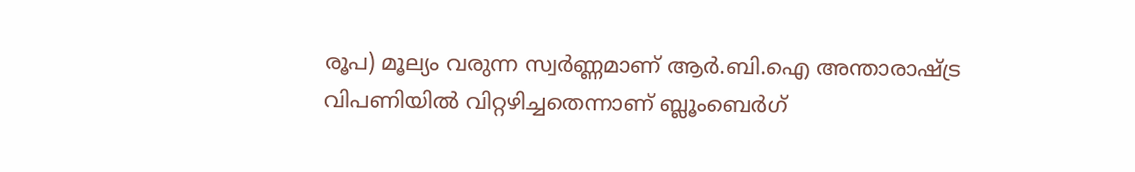രൂപ) മൂല്യം വരുന്ന സ്വര്‍ണ്ണമാണ് ആര്‍.ബി.ഐ അന്താരാഷ്ട്ര വിപണിയില്‍ വിറ്റഴിച്ചതെന്നാണ് ബ്ലൂംബെര്‍ഗ്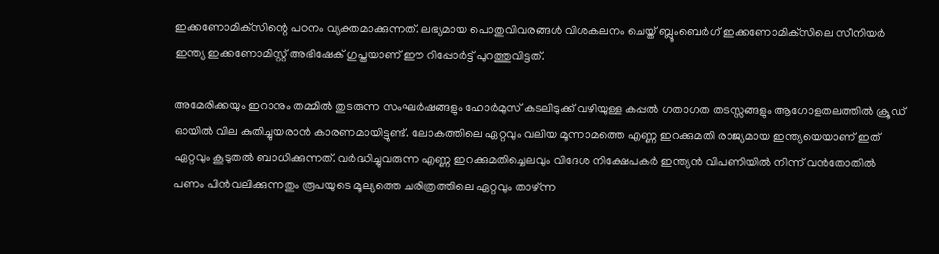ഇക്കണോമിക്‌സിന്റെ പഠനം വ്യക്തമാക്കുന്നത്. ലഭ്യമായ പൊതുവിവരങ്ങള്‍ വിശകലനം ചെയ്ത് ബ്ലൂംബെര്‍ഗ് ഇക്കണോമിക്‌സിലെ സീനിയര്‍ ഇന്ത്യ ഇക്കണോമിസ്റ്റ് അഭിഷേക് ഗുപ്തയാണ് ഈ റിപ്പോര്‍ട്ട് പുറത്തുവിട്ടത്.

അമേരിക്കയും ഇറാനും തമ്മില്‍ തുടരുന്ന സംഘര്‍ഷങ്ങളും ഹോര്‍മുസ് കടലിടുക്ക് വഴിയുള്ള കപ്പല്‍ ഗതാഗത തടസ്സങ്ങളും ആഗോളതലത്തില്‍ ക്രൂഡ് ഓയില്‍ വില കുതിച്ചുയരാന്‍ കാരണമായിട്ടുണ്ട്. ലോകത്തിലെ ഏറ്റവും വലിയ മൂന്നാമത്തെ എണ്ണ ഇറക്കുമതി രാജ്യമായ ഇന്ത്യയെയാണ് ഇത് ഏറ്റവും കൂടുതല്‍ ബാധിക്കുന്നത്. വര്‍ദ്ധിച്ചുവരുന്ന എണ്ണ ഇറക്കുമതിച്ചെലവും വിദേശ നിക്ഷേപകര്‍ ഇന്ത്യന്‍ വിപണിയില്‍ നിന്ന് വന്‍തോതില്‍ പണം പിന്‍വലിക്കുന്നതും രൂപയുടെ മൂല്യത്തെ ചരിത്രത്തിലെ ഏറ്റവും താഴ്ന്ന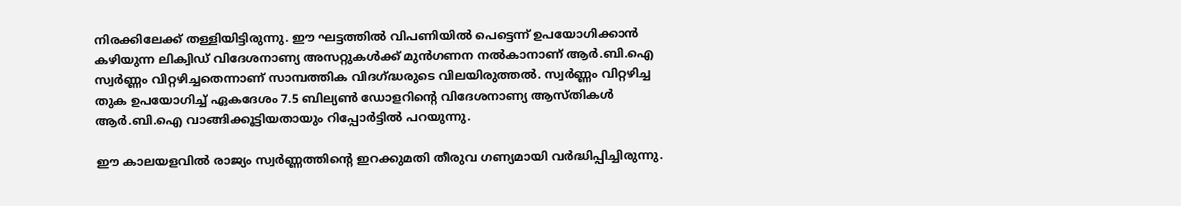നിരക്കിലേക്ക് തള്ളിയിട്ടിരുന്നു. ഈ ഘട്ടത്തില്‍ വിപണിയില്‍ പെട്ടെന്ന് ഉപയോഗിക്കാന്‍ കഴിയുന്ന ലിക്വിഡ് വിദേശനാണ്യ അസറ്റുകള്‍ക്ക് മുന്‍ഗണന നല്‍കാനാണ് ആര്‍.ബി.ഐ സ്വര്‍ണ്ണം വിറ്റഴിച്ചതെന്നാണ് സാമ്പത്തിക വിദഗ്ദ്ധരുടെ വിലയിരുത്തല്‍. സ്വര്‍ണ്ണം വിറ്റഴിച്ച തുക ഉപയോഗിച്ച് ഏകദേശം 7.5 ബില്യണ്‍ ഡോളറിന്റെ വിദേശനാണ്യ ആസ്തികള്‍ ആര്‍.ബി.ഐ വാങ്ങിക്കൂട്ടിയതായും റിപ്പോര്‍ട്ടില്‍ പറയുന്നു.

ഈ കാലയളവില്‍ രാജ്യം സ്വര്‍ണ്ണത്തിന്റെ ഇറക്കുമതി തീരുവ ഗണ്യമായി വര്‍ദ്ധിപ്പിച്ചിരുന്നു.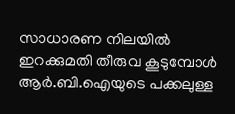സാധാരണ നിലയില്‍ ഇറക്കുമതി തീരുവ കൂടുമ്പോള്‍ ആര്‍.ബി.ഐയുടെ പക്കലുള്ള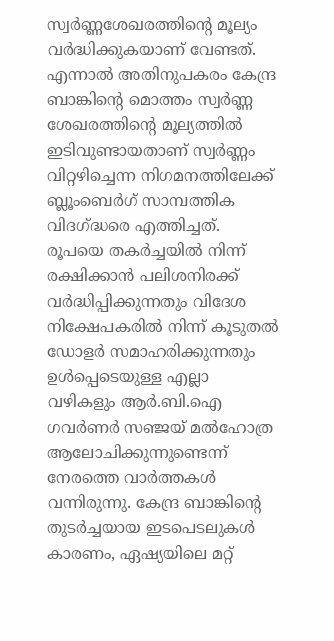സ്വര്‍ണ്ണശേഖരത്തിന്റെ മൂല്യം വര്‍ദ്ധിക്കുകയാണ് വേണ്ടത്. എന്നാല്‍ അതിനുപകരം കേന്ദ്ര ബാങ്കിന്റെ മൊത്തം സ്വര്‍ണ്ണ ശേഖരത്തിന്റെ മൂല്യത്തില്‍ ഇടിവുണ്ടായതാണ് സ്വര്‍ണ്ണം വിറ്റഴിച്ചെന്ന നിഗമനത്തിലേക്ക് ബ്ലൂംബെര്‍ഗ് സാമ്പത്തിക വിദഗ്ദ്ധരെ എത്തിച്ചത്. രൂപയെ തകര്‍ച്ചയില്‍ നിന്ന് രക്ഷിക്കാന്‍ പലിശനിരക്ക് വര്‍ദ്ധിപ്പിക്കുന്നതും വിദേശ നിക്ഷേപകരില്‍ നിന്ന് കൂടുതല്‍ ഡോളര്‍ സമാഹരിക്കുന്നതും ഉള്‍പ്പെടെയുള്ള എല്ലാ വഴികളും ആര്‍.ബി.ഐ ഗവര്‍ണര്‍ സഞ്ജയ് മല്‍ഹോത്ര ആലോചിക്കുന്നുണ്ടെന്ന് നേരത്തെ വാര്‍ത്തകള്‍ വന്നിരുന്നു. കേന്ദ്ര ബാങ്കിന്റെ തുടര്‍ച്ചയായ ഇടപെടലുകള്‍ കാരണം, ഏഷ്യയിലെ മറ്റ്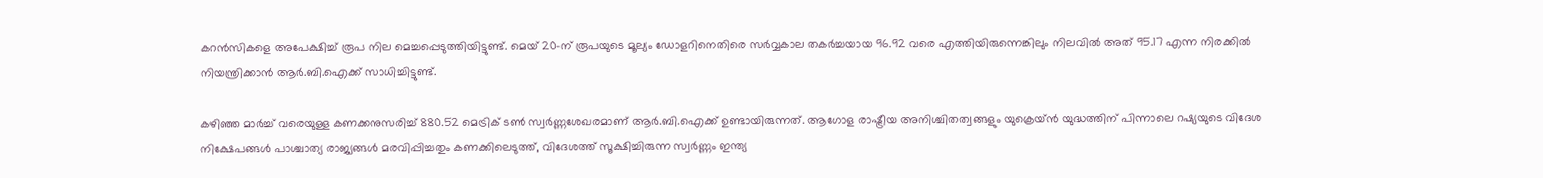കറന്‍സികളെ അപേക്ഷിച്ച് രൂപ നില മെച്ചപ്പെടുത്തിയിട്ടുണ്ട്. മെയ് 20-ന് രൂപയുടെ മൂല്യം ഡോളറിനെതിരെ സര്‍വ്വകാല തകര്‍ച്ചയായ 96.92 വരെ എത്തിയിരുന്നെങ്കിലും നിലവില്‍ അത് 95.17 എന്ന നിരക്കില്‍ നിയന്ത്രിക്കാന്‍ ആര്‍.ബി.ഐക്ക് സാധിച്ചിട്ടുണ്ട്.

കഴിഞ്ഞ മാര്‍ച്ച് വരെയുള്ള കണക്കനുസരിച്ച് 880.52 മെട്രിക് ടണ്‍ സ്വര്‍ണ്ണശേഖരമാണ് ആര്‍.ബി.ഐക്ക് ഉണ്ടായിരുന്നത്. ആഗോള രാഷ്ട്രീയ അനിശ്ചിതത്വങ്ങളും യുക്രെയ്ന്‍ യുദ്ധത്തിന് പിന്നാലെ റഷ്യയുടെ വിദേശ നിക്ഷേപങ്ങള്‍ പാശ്ചാത്യ രാജ്യങ്ങള്‍ മരവിപ്പിച്ചതും കണക്കിലെടുത്ത്, വിദേശത്ത് സൂക്ഷിച്ചിരുന്ന സ്വര്‍ണ്ണം ഇന്ത്യ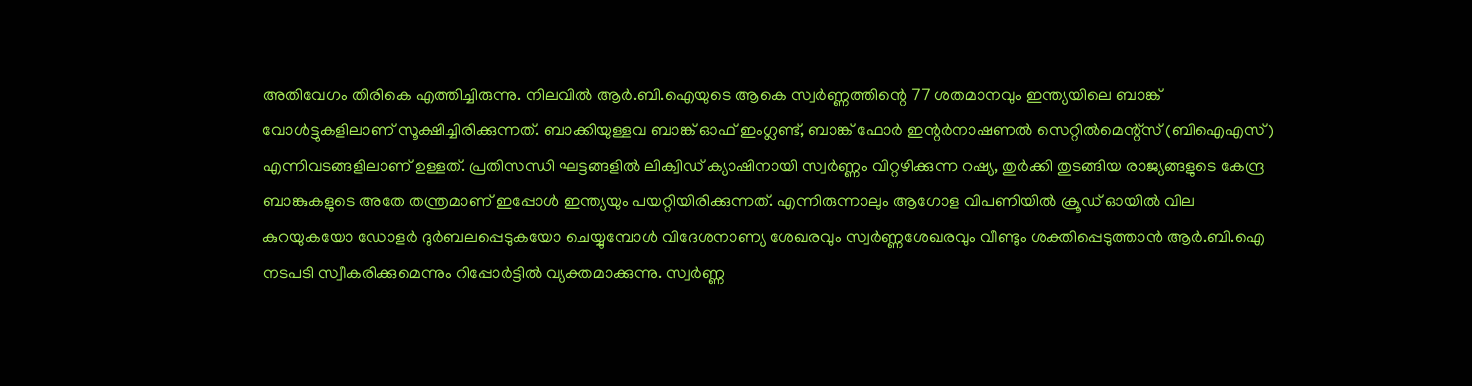അതിവേഗം തിരികെ എത്തിച്ചിരുന്നു. നിലവില്‍ ആര്‍.ബി.ഐയുടെ ആകെ സ്വര്‍ണ്ണത്തിന്റെ 77 ശതമാനവും ഇന്ത്യയിലെ ബാങ്ക് വോള്‍ട്ടുകളിലാണ് സൂക്ഷിച്ചിരിക്കുന്നത്. ബാക്കിയുള്ളവ ബാങ്ക് ഓഫ് ഇംഗ്ലണ്ട്, ബാങ്ക് ഫോര്‍ ഇന്റര്‍നാഷണല്‍ സെറ്റില്‍മെന്റ്‌സ് (ബിഐഎസ്) എന്നിവടങ്ങളിലാണ് ഉള്ളത്. പ്രതിസന്ധി ഘട്ടങ്ങളില്‍ ലിക്വിഡ് ക്യാഷിനായി സ്വര്‍ണ്ണം വിറ്റഴിക്കുന്ന റഷ്യ, തുര്‍ക്കി തുടങ്ങിയ രാജ്യങ്ങളുടെ കേന്ദ്ര ബാങ്കുകളുടെ അതേ തന്ത്രമാണ് ഇപ്പോള്‍ ഇന്ത്യയും പയറ്റിയിരിക്കുന്നത്. എന്നിരുന്നാലും ആഗോള വിപണിയില്‍ ക്രൂഡ് ഓയില്‍ വില കുറയുകയോ ഡോളര്‍ ദുര്‍ബലപ്പെടുകയോ ചെയ്യുമ്പോള്‍ വിദേശനാണ്യ ശേഖരവും സ്വര്‍ണ്ണശേഖരവും വീണ്ടും ശക്തിപ്പെടുത്താന്‍ ആര്‍.ബി.ഐ നടപടി സ്വീകരിക്കുമെന്നും റിപ്പോര്‍ട്ടില്‍ വ്യക്തമാക്കുന്നു. സ്വര്‍ണ്ണ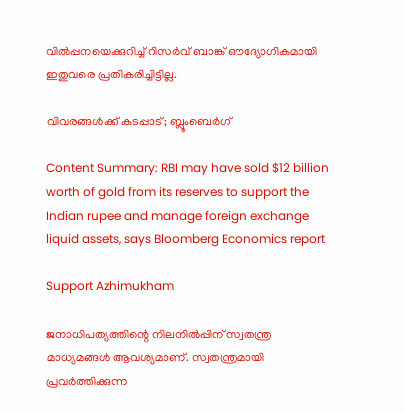വില്‍പ്പനയെക്കുറിച്ച് റിസര്‍വ് ബാങ്ക് ഔദ്യോഗികമായി ഇതുവരെ പ്രതികരിച്ചിട്ടില്ല.

വിവരങ്ങള്‍ക്ക് കടപ്പാട്; ബ്ലൂംബെര്‍ഗ്‌

Content Summary: RBI may have sold $12 billion worth of gold from its reserves to support the Indian rupee and manage foreign exchange liquid assets, says Bloomberg Economics report

Support Azhimukham

ജനാധിപത്യത്തിന്റെ നിലനിൽപ്പിന് സ്വതന്ത്ര മാധ്യമങ്ങൾ ആവശ്യമാണ്. സ്വതന്ത്രമായി പ്രവർത്തിക്കുന്ന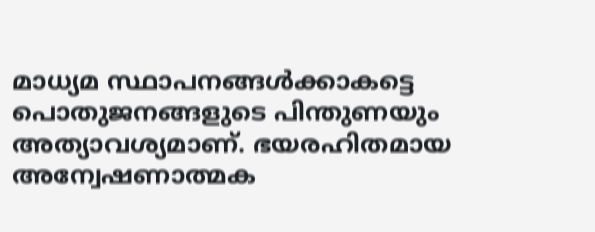മാധ്യമ സ്ഥാപനങ്ങൾക്കാകട്ടെ പൊതുജനങ്ങളുടെ പിന്തുണയും അത്യാവശ്യമാണ്. ഭയരഹിതമായ അന്വേഷണാത്മക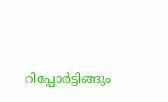റിപ്പോർട്ടിങ്ങും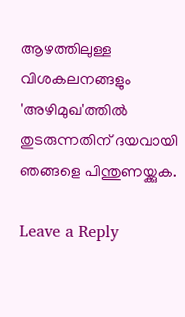ആഴത്തിലുള്ള വിശകലനങ്ങളും 'അഴിമുഖ'ത്തിൽ തുടരുന്നതിന് ദയവായി ഞങ്ങളെ പിന്തുണയ്ക്കുക.

Leave a Reply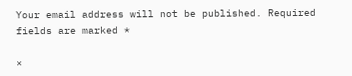Your email address will not be published. Required fields are marked *

×